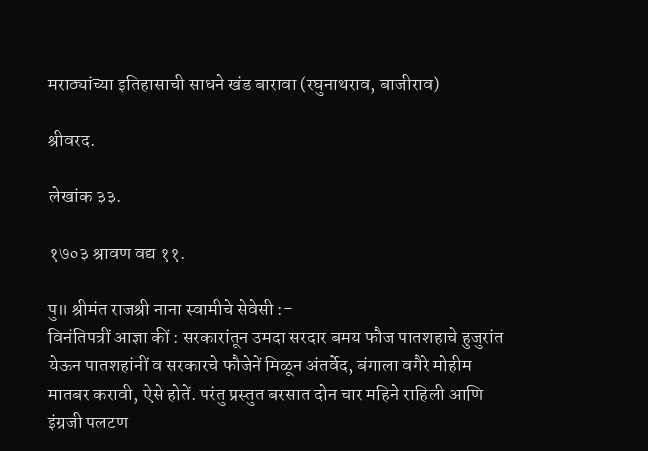मराठ्यांच्या इतिहासाची साधने खंड बारावा (रघुनाथराव, बाजीराव)

श्रीवरद.

लेखांक ३३.

१७०३ श्रावण वद्य ११.

पु॥ श्रीमंत राजश्री नाना स्वामीचे सेवेसी :-
विनंतिपत्रीं आज्ञा कीं : सरकारांतून उमदा सरदार बमय फौज पातशहाचे हुजुरांत येऊन पातशहांनीं व सरकारचे फौजेनें मिळून अंतर्वेद, बंगाला वगैरे मोहीम मातबर करावी, ऐसे होतें. परंतु प्रस्तुत बरसात दोन चार महिने राहिली आणि इंग्रजी पलटण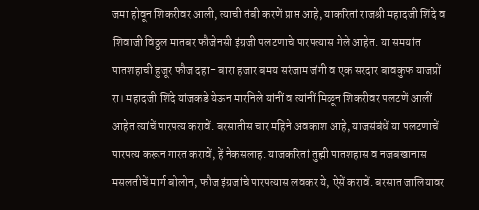जमा होवून शिकरीवर आली, त्याची तंबी करणें प्राप्त आहे, याकरितां राजश्री महादजी शिंदे व शिवाजी विठ्ठल मातबर फौजेनसी इंग्रजी पलटणाचे पारपत्यास गेले आहेत. या समयांत पातशहाची हुजूर फौज दहा- बारा हजार बमय सरंजाम जंगी व एक सरदार बावकुफ याजप्रों रा। महादजी शिंदे यांजकडे येऊन मारनिले यांनीं व त्यांनीं मिळून शिकरीवर पलटणें आलीं आहेत त्यांचें पारपत्य करावें. बरसातीस चार महिने अवकाश आहे, याजसंबंधें या पलटणाचें पारपत्य करून गारत करावें, हें नेकसलाह. याजकरितां तुह्मी पातशहास व नजबखानास मसलतीचें मार्ग बोलोन, फौज इंग्रजांचे पारपत्यास लवकर ये, ऐसें करावें. बरसात जालियावर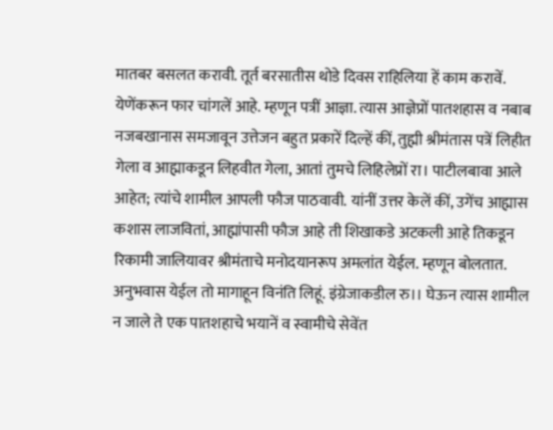मातबर बसलत करावी. तूर्त बरसातीस थोडे दिवस राहिलिया हें काम करावें. येणेंकरून फार चांगलें आहे. म्हणून पत्रीं आज्ञा. त्यास आज्ञेप्रों पातशहास व नबाब नजबखानास समजावून उत्तेजन बहुत प्रकारें दिल्हें कीं, तुह्मी श्रीमंतास पत्रें लिहीत गेला व आह्माकडून लिहवीत गेला, आतां तुमचे लिहिलेप्रों रा। पाटीलबावा आले आहेत; त्यांचे शामील आपली फौज पाठवावी. यांनीं उत्तर केलें कीं, उगेंच आह्मास कशास लाजवितां, आह्मांपासी फौज आहे ती शिखाकडे अटकली आहे तिकडून रिकामी जालियावर श्रीमंताचे मनोदयानरूप अमलांत येईल. म्हणून बोलतात. अनुभवास येईल तो मागाहून विनंति लिहूं. इंग्रेजाकडील रु।। घेऊन त्यास शामील न जाले ते एक पातशहाचे भयानें व स्वामीचे सेवेंत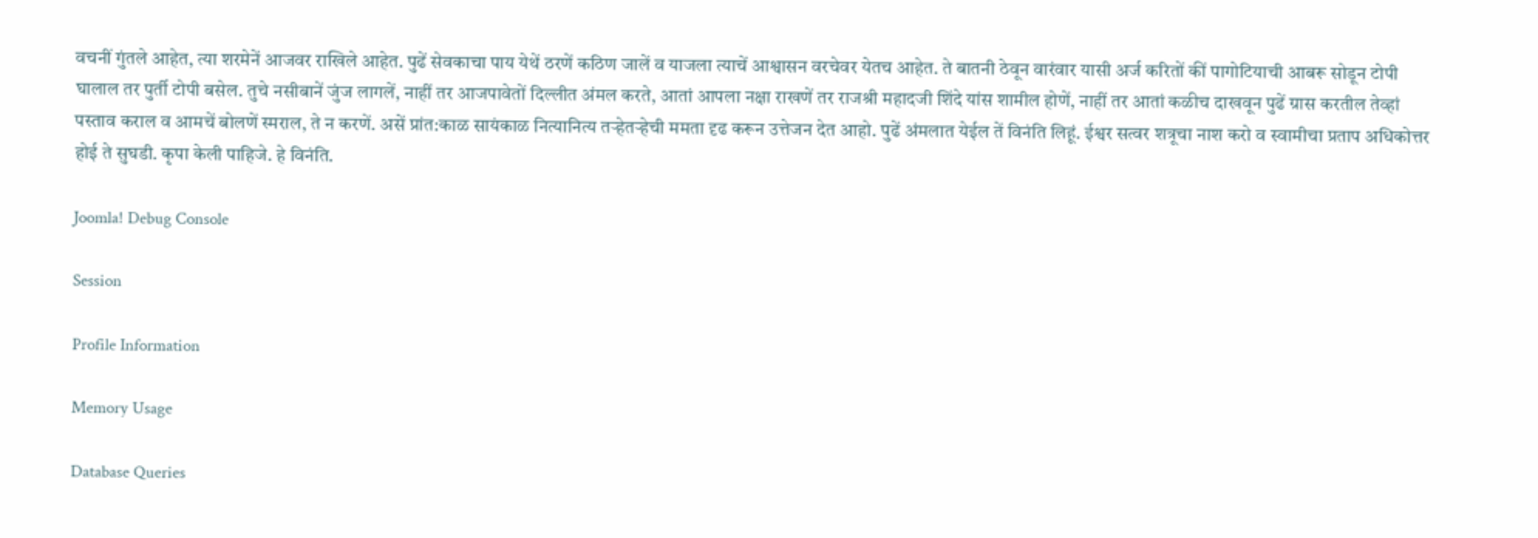वचनीं गुंतले आहेत, त्या शरमेनें आजवर राखिले आहेत. पुढें सेवकाचा पाय येथें ठरणें कठिण जालें व याजला त्याचें आश्वासन वरचेवर येतच आहेत. ते बातनी ठेवून वारंवार यासी अर्ज करितों कीं पागोटियाची आबरू सोडून टोपी घालाल तर पुर्ती टोपी बसेल. तुचे नसीबानें जुंज लागलें, नाहीं तर आजपावेतों दिल्लीत अंमल करते, आतां आपला नक्षा राखणें तर राजश्री महादजी शिंदे यांस शामील होणें, नाहीं तर आतां कळीच दाखवून पुढें ग्रास करतील तेव्हां पस्ताव कराल व आमचें बोलणें स्मराल, ते न करणें. असें प्रांत:काळ सायंकाळ नित्यानित्य तऱ्हेतऱ्हेची ममता दृढ करून उत्तेजन देत आहो. पुढें अंमलात येईल तें विनंति लिहूं. ईश्वर सत्वर शत्रूचा नाश करो व स्वामीचा प्रताप अधिकोत्तर होई ते सुघडी. कृपा केली पाहिजे. हे विनंति.

Joomla! Debug Console

Session

Profile Information

Memory Usage

Database Queries